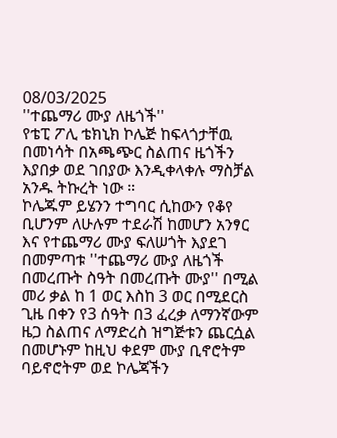08/03/2025
''ተጨማሪ ሙያ ለዜጎች''
የቴፒ ፖሊ ቴክኒክ ኮሌጅ ከፍላጎታቸዉ በመነሳት በአጫጭር ስልጠና ዜጎችን እያበቃ ወደ ገበያው እንዲቀላቀሉ ማስቻል አንዱ ትኩረት ነው ።
ኮሌጁም ይሄንን ተግባር ሲከውን የቆየ ቢሆንም ለሁሉም ተደራሽ ከመሆን አንፃር እና የተጨማሪ ሙያ ፍለሠጎት እያደገ በመምጣቱ ''ተጨማሪ ሙያ ለዜጎች በመረጡት ስዓት በመረጡት ሙያ'' በሚል መሪ ቃል ከ 1 ወር እስከ 3 ወር በሚደርስ ጊዜ በቀን የ3 ሰዓት በ3 ፈረቃ ለማንኛውም ዜጋ ስልጠና ለማድረስ ዝግጅቱን ጨርሷል በመሆኑም ከዚህ ቀደም ሙያ ቢኖሮትም ባይኖሮትም ወደ ኮሌጃችን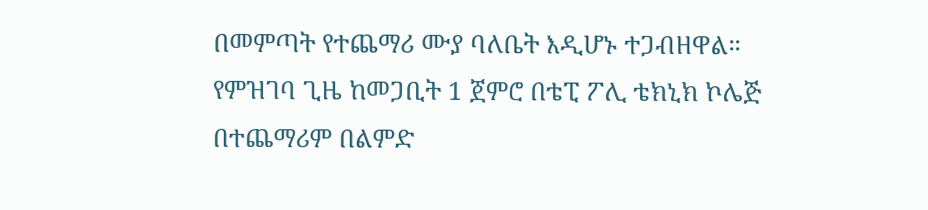በመምጣት የተጨማሪ ሙያ ባለቤት እዲሆኑ ተጋብዘዋል።
የምዝገባ ጊዜ ከመጋቢት 1 ጀምሮ በቴፒ ፖሊ ቴክኒክ ኮሌጅ
በተጨማሪም በልምድ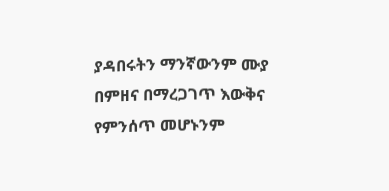ያዳበሩትን ማንኛውንም ሙያ በምዘና በማረጋገጥ እውቅና የምንሰጥ መሆኑንም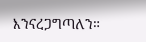እንናረጋግጣለን።